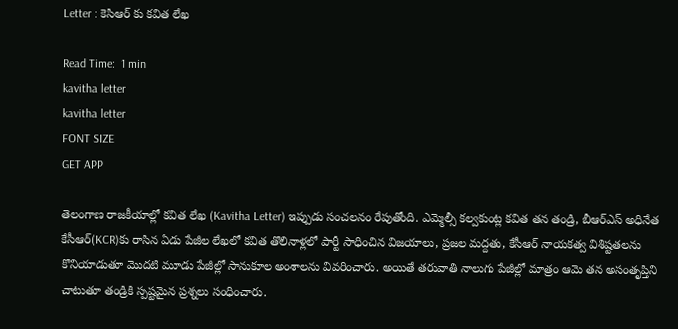Letter : కెసిఆర్ కు కవిత లేఖ

Read Time:  1 min
kavitha letter
kavitha letter
FONT SIZE
GET APP

తెలంగాణ రాజకీయాల్లో కవిత లేఖ (Kavitha Letter) ఇప్పుడు సంచలనం రేపుతోంది. ఎమ్మెల్సీ కల్వకుంట్ల కవిత తన తండ్రి, బీఆర్ఎస్ అధినేత కేసీఆర్‌(KCR)కు రాసిన ఏడు పేజీల లేఖలో కవిత తొలినాళ్లలో పార్టీ సాధించిన విజయాలు, ప్రజల మద్దతు, కేసీఆర్ నాయకత్వ విశిష్టతలను కొనియాడుతూ మొదటి మూడు పేజీల్లో సానుకూల అంశాలను వివరించారు. అయితే తరువాతి నాలుగు పేజీల్లో మాత్రం ఆమె తన అసంతృప్తిని చాటుతూ తండ్రికి స్పష్టమైన ప్రశ్నలు సంధించారు.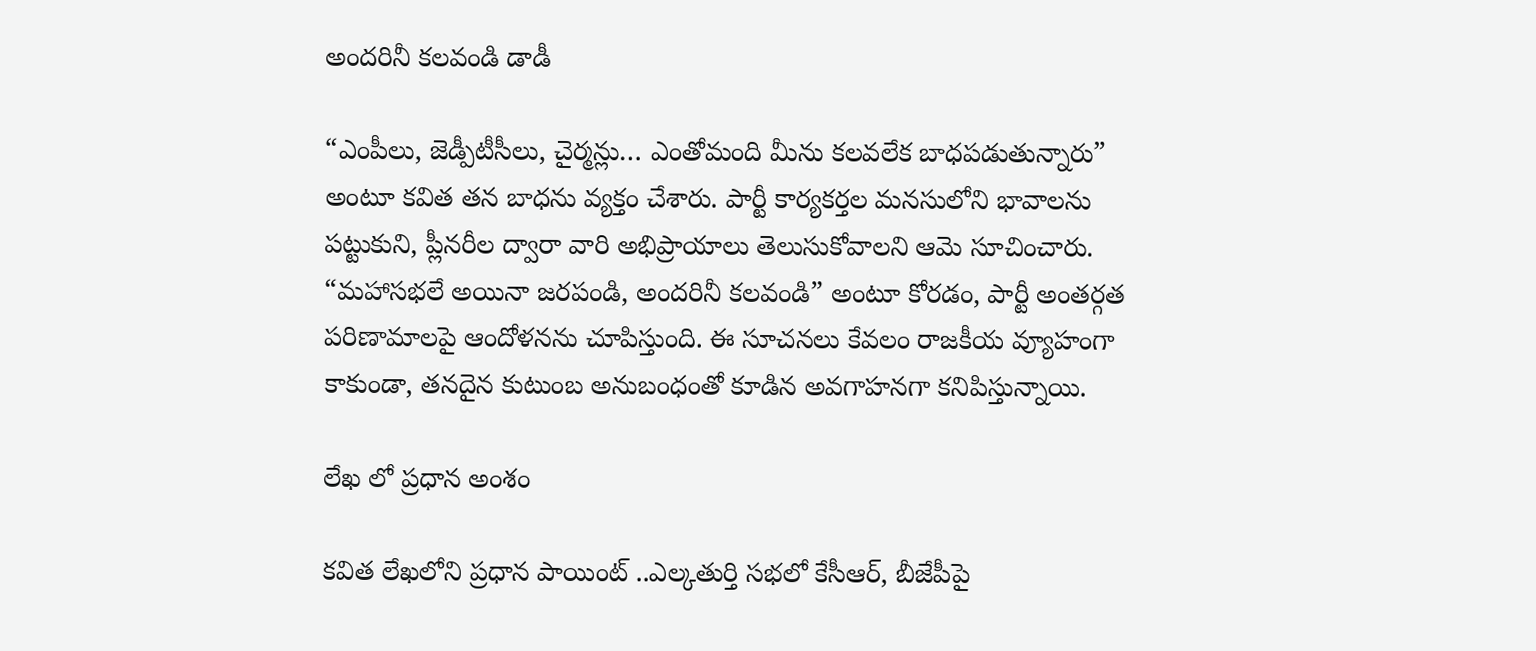అందరినీ కలవండి డాడీ

“ఎంపీలు, జెడ్పీటీసీలు, చైర్మన్లు… ఎంతోమంది మీను కలవలేక బాధపడుతున్నారు” అంటూ కవిత తన బాధను వ్యక్తం చేశారు. పార్టీ కార్యకర్తల మనసులోని భావాలను పట్టుకుని, ప్లీనరీల ద్వారా వారి అభిప్రాయాలు తెలుసుకోవాలని ఆమె సూచించారు. “మహాసభలే అయినా జరపండి, అందరినీ కలవండి” అంటూ కోరడం, పార్టీ అంతర్గత పరిణామాలపై ఆందోళనను చూపిస్తుంది. ఈ సూచనలు కేవలం రాజకీయ వ్యూహంగా కాకుండా, తనదైన కుటుంబ అనుబంధంతో కూడిన అవగాహనగా కనిపిస్తున్నాయి.

లేఖ లో ప్రధాన అంశం

కవిత లేఖలోని ప్రధాన పాయింట్ ..ఎల్కతుర్తి సభలో కేసీఆర్, బీజేపీపై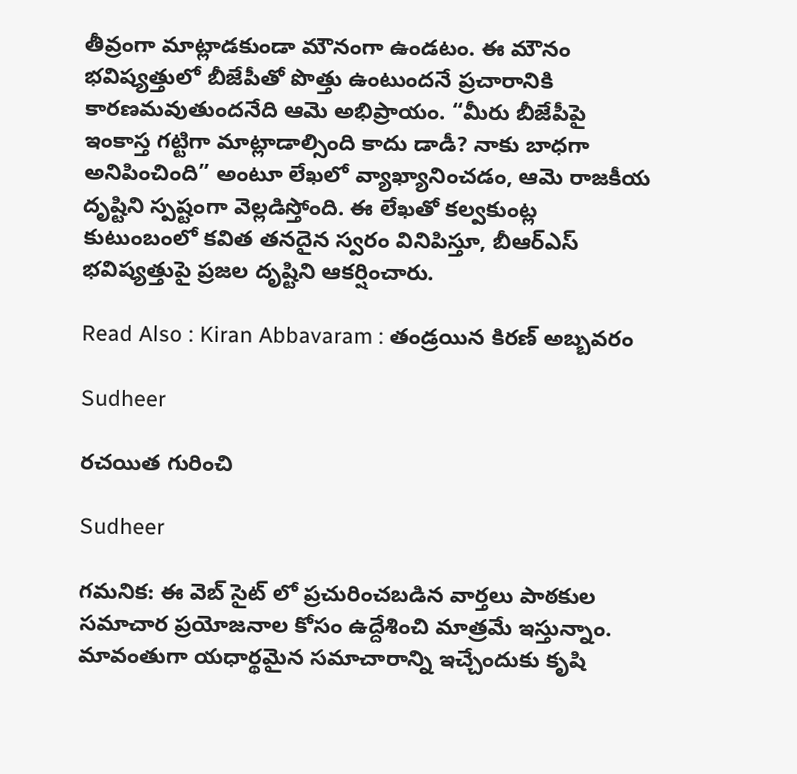తీవ్రంగా మాట్లాడకుండా మౌనంగా ఉండటం. ఈ మౌనం భవిష్యత్తులో బీజేపీతో పొత్తు ఉంటుందనే ప్రచారానికి కారణమవుతుందనేది ఆమె అభిప్రాయం. “మీరు బీజేపీపై ఇంకాస్త గట్టిగా మాట్లాడాల్సింది కాదు డాడీ? నాకు బాధగా అనిపించింది” అంటూ లేఖలో వ్యాఖ్యానించడం, ఆమె రాజకీయ దృష్టిని స్పష్టంగా వెల్లడిస్తోంది. ఈ లేఖతో కల్వకుంట్ల కుటుంబంలో కవిత తనదైన స్వరం వినిపిస్తూ, బీఆర్ఎస్ భవిష్యత్తుపై ప్రజల దృష్టిని ఆకర్షించారు.

Read Also : Kiran Abbavaram : తండ్రయిన కిరణ్ అబ్బవరం

Sudheer

రచయిత గురించి

Sudheer

గమనిక: ఈ వెబ్ సైట్ లో ప్రచురించబడిన వార్తలు పాఠకుల సమాచార ప్రయోజనాల కోసం ఉద్దేశించి మాత్రమే ఇస్తున్నాం. మావంతుగా యధార్థమైన సమాచారాన్ని ఇచ్చేందుకు కృషి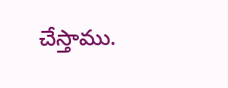చేస్తాము.